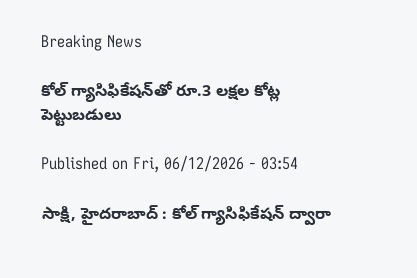Breaking News

కోల్‌ గ్యాసిఫికేషన్‌తో రూ.3 లక్షల కోట్ల పెట్టుబడులు

Published on Fri, 06/12/2026 - 03:54

సాక్షి, హైదరాబాద్‌ : కోల్‌ గ్యాసిఫికేషన్‌ ద్వారా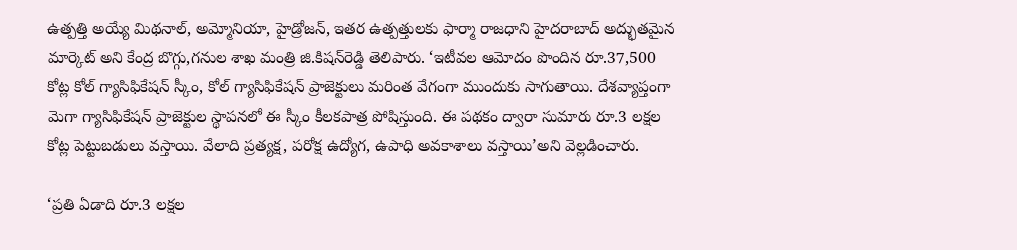ఉత్పత్తి అయ్యే మిథనాల్, అమ్మోనియా, హైడ్రోజన్, ఇతర ఉత్పత్తులకు ఫార్మా రాజధాని హైదరాబాద్‌ అద్భుతమైన మార్కెట్‌ అని కేంద్ర బొగ్గు,గనుల శాఖ మంత్రి జి.కిషన్‌రెడ్డి తెలిపారు. ‘ఇటీవల ఆమోదం పొందిన రూ.37,500 కోట్ల కోల్‌ గ్యాసిఫికేషన్‌ స్కీం, కోల్‌ గ్యాసిఫికేషన్‌ ప్రాజెక్టులు మరింత వేగంగా ముందుకు సాగుతాయి. దేశవ్యాప్తంగా మెగా గ్యాసిఫికేషన్‌ ప్రాజెక్టుల స్థాపనలో ఈ స్కీం కీలకపాత్ర పోషిస్తుంది. ఈ పథకం ద్వారా సుమారు రూ.3 లక్షల కోట్ల పెట్టుబడులు వస్తాయి. వేలాది ప్రత్యక్ష, పరోక్ష ఉద్యోగ, ఉపాధి అవకాశాలు వస్తాయి’అని వెల్లడించారు.

‘ప్రతి ఏడాది రూ.3 లక్షల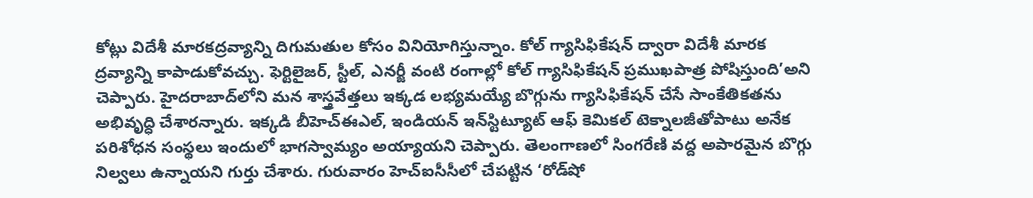కోట్లు విదేశీ మారకద్రవ్యాన్ని దిగుమతుల కోసం వినియోగిస్తున్నాం. కోల్‌ గ్యాసిఫికేషన్‌ ద్వారా విదేశీ మారక ద్రవ్యాన్ని కాపాడుకోవచ్చు. ఫెర్టిలైజర్, స్టీల్, ఎనర్జీ వంటి రంగాల్లో కోల్‌ గ్యాసిఫికేషన్‌ ప్రముఖపాత్ర పోషిస్తుంది’అని చెప్పారు. హైదరాబాద్‌లోని మన శాస్త్రవేత్తలు ఇక్కడ లభ్యమయ్యే బొగ్గును గ్యాసిఫికేషన్‌ చేసే సాంకేతికతను అభివృద్ధి చేశారన్నారు. ఇక్కడి బీహెచ్‌ఈఎల్, ఇండియన్‌ ఇన్‌స్టిట్యూట్‌ ఆఫ్‌ కెమికల్‌ టెక్నాలజీతోపాటు అనేక పరిశోధన సంస్థలు ఇందులో భాగస్వామ్యం అయ్యాయని చెప్పారు. తెలంగాణలో సింగరేణి వద్ద అపారమైన బొగ్గు నిల్వలు ఉన్నాయని గుర్తు చేశారు. గురువారం హెచ్‌ఐసీసీలో చేపట్టిన ‘రోడ్‌షో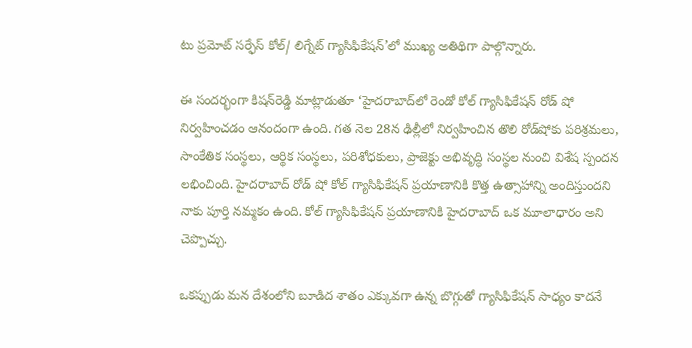టు ప్రమోట్‌ సర్ఫేస్‌ కోల్‌/ లిగ్నేట్‌ గ్యాసిఫికేషన్‌’లో ముఖ్య అతిథిగా పాల్గొన్నారు.

ఈ సందర్భంగా కిషన్‌రెడ్డి మాట్లాడుతూ ‘హైదరాబాద్‌లో రెండో కోల్‌ గ్యాసిఫికేషన్‌ రోడ్‌ షో నిర్వహించడం ఆనందంగా ఉంది. గత నెల 28న ఢిల్లీలో నిర్వహించిన తొలి రోడ్‌షోకు పరిశ్రమలు, సాంకేతిక సంస్థలు, ఆర్థిక సంస్థలు, పరిశోధకులు, ప్రాజెక్టు అభివృద్ధి సంస్థల నుంచి విశేష స్పందన లభించింది. హైదరాబాద్‌ రోడ్‌ షో కోల్‌ గ్యాసిఫికేషన్‌ ప్రయాణానికి కొత్త ఉత్సాహాన్ని అందిస్తుందని నాకు పూర్తి నమ్మకం ఉంది. కోల్‌ గ్యాసిఫికేషన్‌ ప్రయాణానికి హైదరాబాద్‌ ఒక మూలాధారం అని చెప్పొచ్చు.

ఒకప్పుడు మన దేశంలోని బూడిద శాతం ఎక్కువగా ఉన్న బొగ్గుతో గ్యాసిఫికేషన్‌ సాధ్యం కాదనే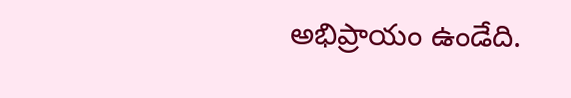అభిప్రాయం ఉండేది.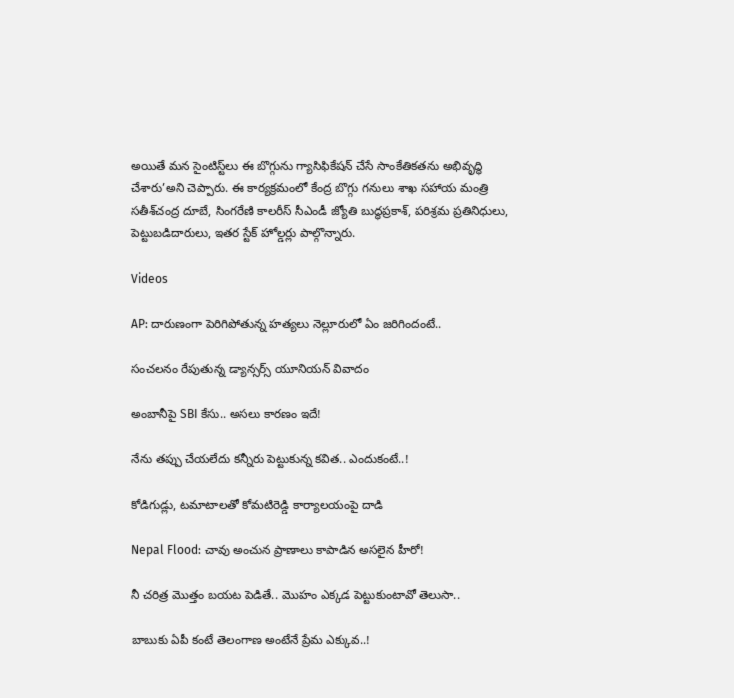అయితే మన సైంటిస్ట్‌లు ఈ బొగ్గును గ్యాసిఫికేషన్‌ చేసే సాంకేతికతను అభివృద్ధి చేశారు’అని చెప్పారు. ఈ కార్యక్రమంలో కేంద్ర బొగ్గు గనులు శాఖ సహాయ మంత్రి సతీశ్‌చంద్ర దూబే, సింగరేణి కాలరీస్‌ సీఎండీ జ్యోతి బుద్ధప్రకాశ్, పరిశ్రమ ప్రతినిధులు, పెట్టుబడిదారులు, ఇతర స్టేక్‌ హోల్డర్లు పాల్గొన్నారు.

Videos

AP: దారుణంగా పెరిగిపోతున్న హత్యలు నెల్లూరులో ఏం జరిగిందంటే..

సంచలనం రేపుతున్న డ్యాన్సర్స్ యూనియన్ వివాదం

అంబానీపై SBI కేసు.. అసలు కారణం ఇదే!

నేను తప్పు చేయలేదు కన్నీరు పెట్టుకున్న కవిత.. ఎందుకంటే..!

కోడిగుడ్లు, టమాటాలతో కోమటిరెడ్డి కార్యాలయంపై దాడి

Nepal Flood: చావు అంచున ప్రాణాలు కాపాడిన అసలైన హీరో!

నీ చరిత్ర మొత్తం బయట పెడితే.. మొహం ఎక్కడ పెట్టుకుంటావో తెలుసా..

బాబుకు ఏపీ కంటే తెలంగాణ అంటేనే ప్రేమ ఎక్కువ..!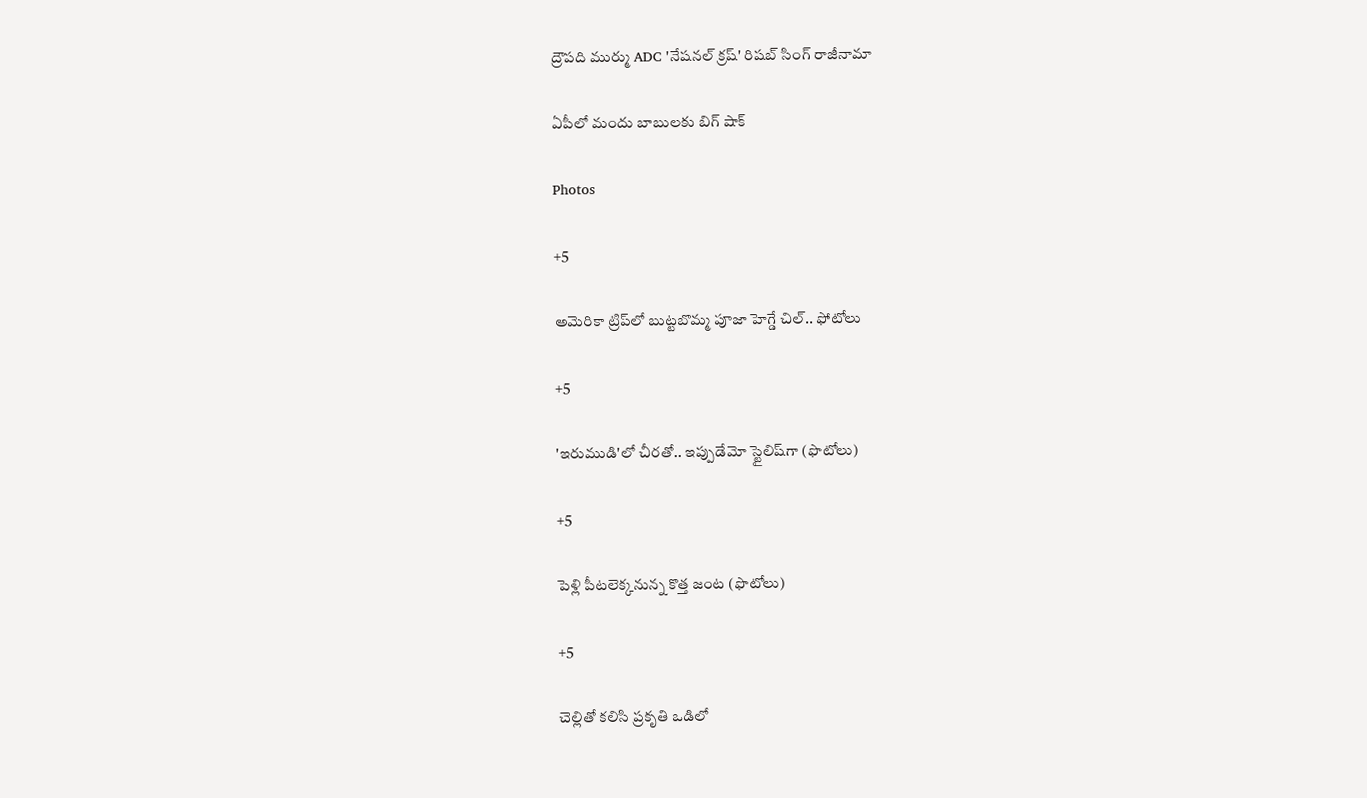ద్రౌపది ముర్ము ADC 'నేషనల్ క్రష్' రిషబ్ సింగ్ రాజీనామా

ఏపీలో మందు బాబులకు బిగ్ షాక్

Photos

+5

అమెరికా ట్రిప్‌లో బుట్టబొమ్మ పూజా హెగ్డే చిల్.. ఫోటోలు

+5

'ఇరుముడి'లో చీరతో.. ఇప్పుడేమో స్టైలిష్‌గా (ఫొటోలు)

+5

పెళ్లి పీటలెక్కనున్న కొత్త జంట (ఫొటోలు)

+5

చెల్లితో కలిసి ప్రకృతి ఒడిలో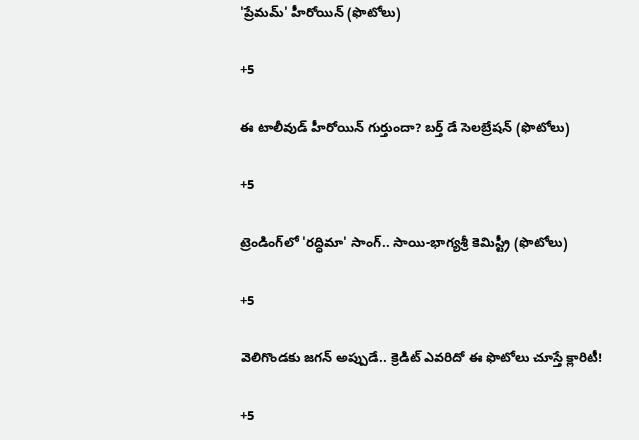'ప్రేమమ్' హీరోయిన్ (ఫొటోలు)

+5

ఈ టాలీవుడ్ హీరోయిన్ గుర్తుందా? బర్త్ డే సెలబ్రేషన్ (ఫొటోలు)

+5

ట్రెండింగ్‌లో 'రద్ధిమా' సాంగ్.. సాయి-భాగ్యశ్రీ కెమిస్ట్రీ (ఫొటోలు)

+5

వెలిగొండకు జగన్‌ అప్పుడే.. క్రెడిట్‌ ఎవరిదో ఈ ఫొటోలు చూస్తే క్లారిటీ!

+5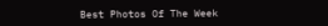Best Photos Of The Week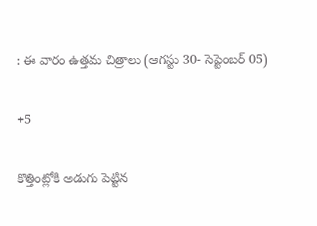: ఈ వారం ఉత్తమ చిత్రాలు (ఆగస్టు 30- సెప్టెంబర్ 05)

+5

కొత్తింట్లోకి అడుగు పెట్టిన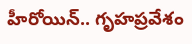హీరోయిన్.. గృహప్రవేశం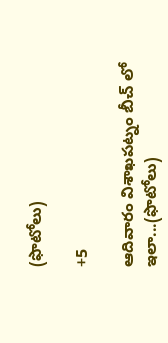(ఫొటోలు)

+5

ఆదివారం విశాఖపట్నం బీచ్ లో ఇలా...(ఫొటోలు)